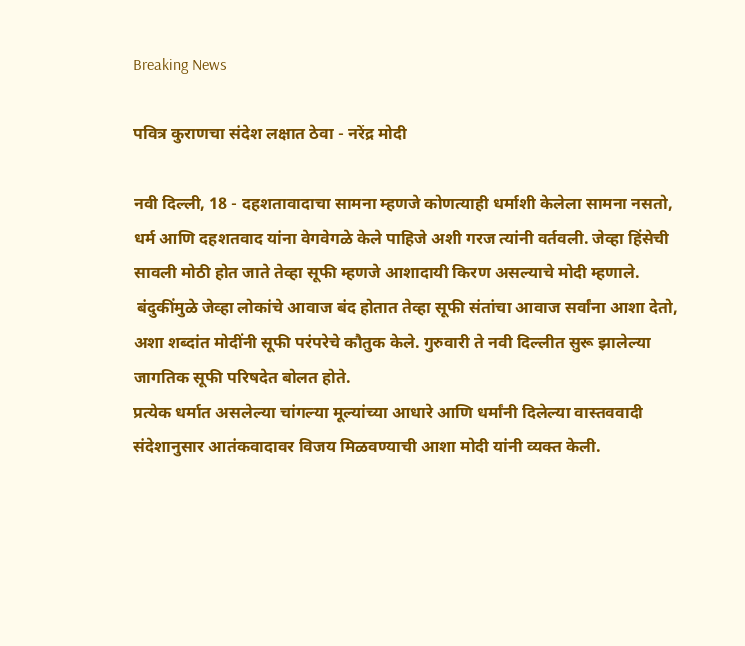Breaking News

पवित्र कुराणचा संदेश लक्षात ठेवा - नरेंद्र मोदी

नवी दिल्ली, 18 - दहशतावादाचा सामना म्हणजे कोणत्याही धर्माशी केलेला सामना नसतो, धर्म आणि दहशतवाद यांना वेगवेगळे केले पाहिजे अशी गरज त्यांनी वर्तवली. जेव्हा हिंसेची सावली मोठी होत जाते तेव्हा सूफी म्हणजे आशादायी किरण असल्याचे मोदी म्हणाले.
 बंदुकींमुळे जेव्हा लोकांचे आवाज बंद होतात तेव्हा सूफी संतांचा आवाज सर्वांना आशा देतो, अशा शब्दांत मोदींनी सूफी परंपरेचे कौतुक केले. गुरुवारी ते नवी दिल्लीत सुरू झालेल्या जागतिक सूफी परिषदेत बोलत होते.
प्रत्येक धर्मात असलेल्या चांगल्या मूल्यांच्या आधारे आणि धर्मांनी दिलेल्या वास्तववादी संदेशानुसार आतंकवादावर विजय मिळवण्याची आशा मोदी यांनी व्यक्त केली.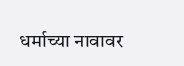धर्माच्या नावावर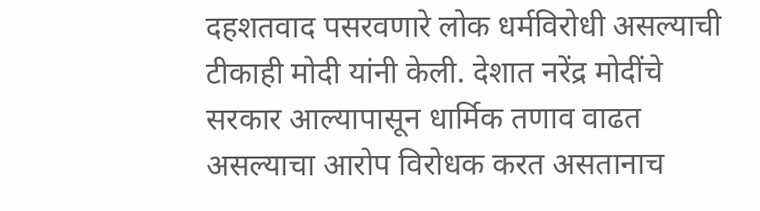दहशतवाद पसरवणारे लोक धर्मविरोधी असल्याची टीकाही मोदी यांनी केली. देशात नरेंद्र मोदींचे सरकार आल्यापासून धार्मिक तणाव वाढत असल्याचा आरोप विरोधक करत असतानाच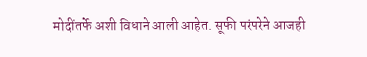मोदींतर्फे अशी विधाने आली आहेत. सूफी परंपरेने आजही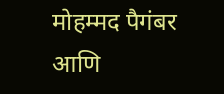मोहम्मद पैगंबर आणि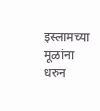इस्लामच्या मूळांना धरुन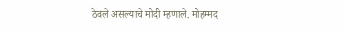ठेवले असल्याचे मोदी म्हणाले. मोहम्मद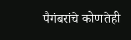पैगंबरांचे कोणतेही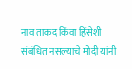नाव ताकद किंवा हिंसेशी संबंधित नसल्याचे मोदी यांनी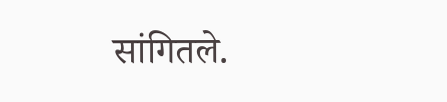सांगितले.